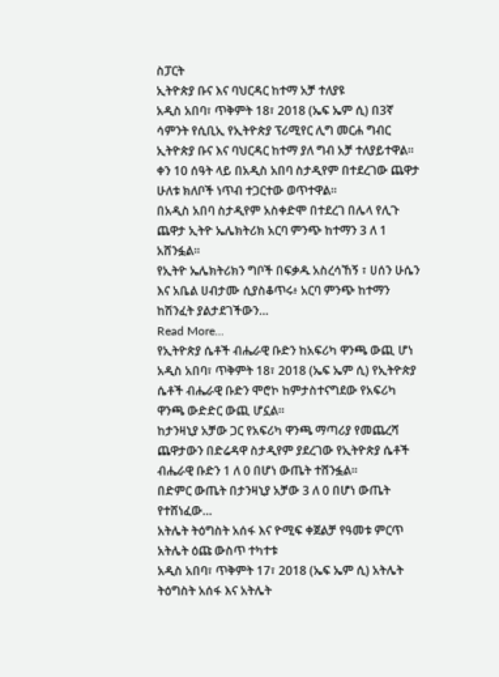ስፓርት
ኢትዮጵያ ቡና እና ባህርዳር ከተማ አቻ ተለያዩ
አዲስ አበባ፣ ጥቅምት 18፣ 2018 (ኤፍ ኤም ሲ) በ3ኛ ሳምንት የሲቢኢ የኢትዮጵያ ፕሪሚየር ሊግ መርሐ ግብር ኢትዮጵያ ቡና እና ባህርዳር ከተማ ያለ ግብ አቻ ተለያይተዋል፡፡
ቀን 10 ሰዓት ላይ በአዲስ አበባ ስታዲየም በተደረገው ጨዋታ ሁለቱ ክለቦች ነጥብ ተጋርተው ወጥተዋል፡፡
በአዲስ አበባ ስታዲየም አስቀድሞ በተደረገ በሌላ የሊጉ ጨዋታ ኢትዮ ኤሌክትሪክ አርባ ምንጭ ከተማን 3 ለ 1 አሸንፏል፡፡
የኢትዮ ኤሌክትሪክን ግቦች በፍቃዱ አስረሳኸኝ ፣ ሀሰን ሁሴን እና አቤል ሀብታሙ ሲያስቆጥሩ፥ አርባ ምንጭ ከተማን ከሽንፈት ያልታደገችውን…
Read More...
የኢትዮጵያ ሴቶች ብሔራዊ ቡድን ከአፍሪካ ዋንጫ ውጪ ሆነ
አዲስ አበባ፣ ጥቅምት 18፣ 2018 (ኤፍ ኤም ሲ) የኢትዮጵያ ሴቶች ብሔራዊ ቡድን ሞሮኮ ከምታስተናግደው የአፍሪካ ዋንጫ ውድድር ውጪ ሆኗል፡፡
ከታንዛኒያ አቻው ጋር የአፍሪካ ዋንጫ ማጣሪያ የመጨረሻ ጨዋታውን በድሬዳዋ ስታዲየም ያደረገው የኢትዮጵያ ሴቶች ብሔራዊ ቡድን 1 ለ 0 በሆነ ውጤት ተሸንፏል፡፡
በድምር ውጤት በታንዛኒያ አቻው 3 ለ 0 በሆነ ውጤት የተሸነፈው…
አትሌት ትዕግስት አሰፋ እና ዮሚፍ ቀጀልቻ የዓመቱ ምርጥ አትሌት ዕጩ ውስጥ ተካተቱ
አዲስ አበባ፣ ጥቅምት 17፣ 2018 (ኤፍ ኤም ሲ) አትሌት ትዕግስት አሰፋ እና አትሌት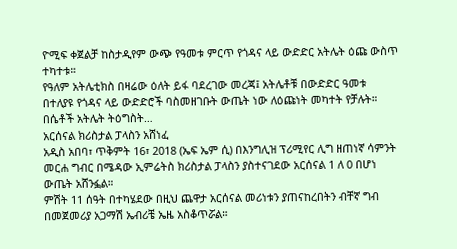ዮሚፍ ቀጀልቻ ከስታዲየም ውጭ የዓመቱ ምርጥ የጎዳና ላይ ውድድር አትሌት ዕጩ ውስጥ ተካተቱ።
የዓለም አትሌቲክስ በዛሬው ዕለት ይፋ ባደረገው መረጃ፤ አትሌቶቹ በውድድር ዓመቱ በተለያዩ የጎዳና ላይ ውድድሮች ባስመዘገቡት ውጤት ነው ለዕጩነት መካተት የቻሉት።
በሴቶች አትሌት ትዕግስት…
አርሰናል ክሪስታል ፓላስን አሸነፈ
አዲስ አበባ፣ ጥቅምት 16፣ 2018 (ኤፍ ኤም ሲ) በእንግሊዝ ፕሪሚየር ሊግ ዘጠነኛ ሳምንት መርሐ ግብር በሜዳው ኢምሬትስ ክሪስታል ፓላስን ያስተናገደው አርሰናል 1 ለ 0 በሆነ ውጤት አሸንፏል።
ምሽት 11 ሰዓት በተካሄደው በዚህ ጨዋታ አርሰናል መሪነቱን ያጠናከረበትን ብቸኛ ግብ በመጀመሪያ አጋማሽ ኤብሪቼ ኤዜ አስቆጥሯል።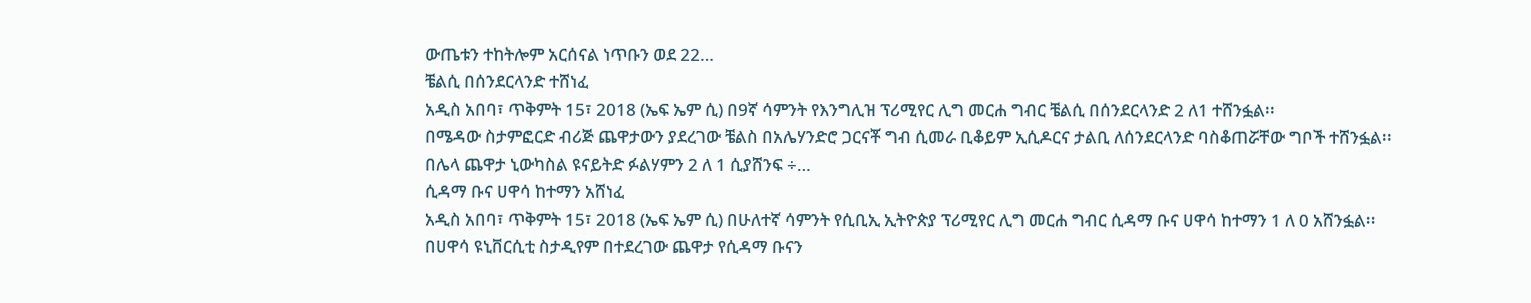ውጤቱን ተከትሎም አርሰናል ነጥቡን ወደ 22…
ቼልሲ በሰንደርላንድ ተሸነፈ
አዲስ አበባ፣ ጥቅምት 15፣ 2018 (ኤፍ ኤም ሲ) በ9ኛ ሳምንት የእንግሊዝ ፕሪሚየር ሊግ መርሐ ግብር ቼልሲ በሰንደርላንድ 2 ለ1 ተሸንፏል፡፡
በሜዳው ስታምፎርድ ብሪጅ ጨዋታውን ያደረገው ቼልስ በአሌሃንድሮ ጋርናቾ ግብ ሲመራ ቢቆይም ኢሲዶርና ታልቢ ለሰንደርላንድ ባስቆጠሯቸው ግቦች ተሸንፏል፡፡
በሌላ ጨዋታ ኒውካስል ዩናይትድ ፉልሃምን 2 ለ 1 ሲያሸንፍ ÷…
ሲዳማ ቡና ሀዋሳ ከተማን አሸነፈ
አዲስ አበባ፣ ጥቅምት 15፣ 2018 (ኤፍ ኤም ሲ) በሁለተኛ ሳምንት የሲቢኢ ኢትዮጵያ ፕሪሚየር ሊግ መርሐ ግብር ሲዳማ ቡና ሀዋሳ ከተማን 1 ለ 0 አሸንፏል፡፡
በሀዋሳ ዩኒቨርሲቲ ስታዲየም በተደረገው ጨዋታ የሲዳማ ቡናን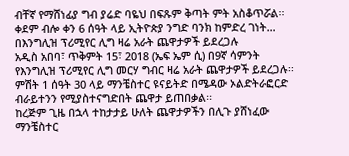ብቸኛ የማሸነፊያ ግብ ያሬድ ባዬህ በፍጹም ቅጣት ምት አስቆጥሯል፡፡
ቀደም ብሎ ቀን 6 ሰዓት ላይ ኢትዮጵያ ንግድ ባንክ ከምድረ ገነት…
በእንግሊዝ ፕሪሚየር ሊግ ዛሬ አራት ጨዋታዎች ይደረጋሉ
አዲስ አበባ፣ ጥቅምት 15፣ 2018 (ኤፍ ኤም ሲ) በ9ኛ ሳምንት የእንግሊዝ ፕሪሚየር ሊግ መርሃ ግብር ዛሬ አራት ጨዋታዎች ይደረጋሉ፡፡
ምሽት 1 ሰዓት 30 ላይ ማንቼስተር ዩናይትድ በሜዳው ኦልድትራፎርድ ብራይተንን የሚያስተናግድበት ጨዋታ ይጠበቃል፡፡
ከረጅም ጊዜ በኋላ ተከታታይ ሁለት ጨዋታዎችን በሊጉ ያሸነፈው ማንቼስተር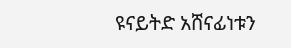ዩናይትድ አሸናፊነቱን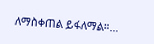ለማስቀጠል ይፋለማል።…